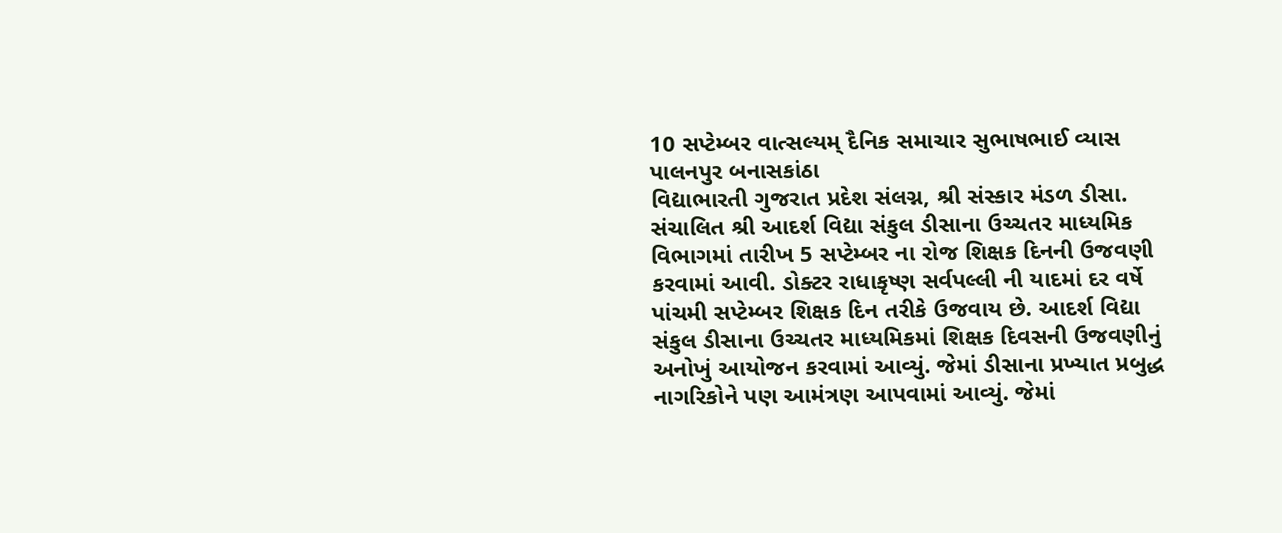10 સપ્ટેમ્બર વાત્સલ્યમ્ દૈનિક સમાચાર સુભાષભાઈ વ્યાસ પાલનપુર બનાસકાંઠા
વિદ્યાભારતી ગુજરાત પ્રદેશ સંલગ્ન, શ્રી સંસ્કાર મંડળ ડીસા. સંચાલિત શ્રી આદર્શ વિદ્યા સંકુલ ડીસાના ઉચ્ચતર માધ્યમિક વિભાગમાં તારીખ 5 સપ્ટેમ્બર ના રોજ શિક્ષક દિનની ઉજવણી કરવામાં આવી. ડોક્ટર રાધાકૃષ્ણ સર્વપલ્લી ની યાદમાં દર વર્ષે પાંચમી સપ્ટેમ્બર શિક્ષક દિન તરીકે ઉજવાય છે. આદર્શ વિદ્યા સંકુલ ડીસાના ઉચ્ચતર માધ્યમિકમાં શિક્ષક દિવસની ઉજવણીનું અનોખું આયોજન કરવામાં આવ્યું. જેમાં ડીસાના પ્રખ્યાત પ્રબુદ્ધ નાગરિકોને પણ આમંત્રણ આપવામાં આવ્યું. જેમાં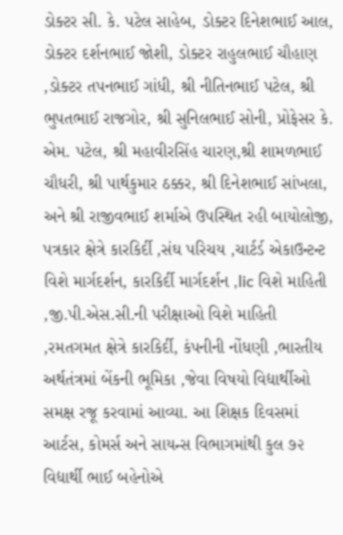ડોક્ટર સી. કે. પટેલ સાહેબ, ડોક્ટર દિનેશભાઈ આલ, ડોક્ટર દર્શનભાઈ જોશી, ડોક્ટર રાહુલભાઈ ચૌહાણ ,ડોક્ટર તપનભાઈ ગાંધી, શ્રી નીતિનભાઈ પટેલ, શ્રી ભુપતભાઈ રાજગોર, શ્રી સુનિલભાઈ સોની, પ્રોફેસર કે. એમ. પટેલ, શ્રી મહાવીરસિંહ ચારણ,શ્રી શામળભાઈ ચૌધરી, શ્રી પાર્થકુમાર ઠક્કર, શ્રી દિનેશભાઈ સાંખલા, અને શ્રી રાજીવભાઈ શર્માએ ઉપસ્થિત રહી બાયોલોજી, પત્રકાર ક્ષેત્રે કારકિર્દી ,સંઘ પરિચય ,ચાર્ટર્ડ એકાઉન્ટન્ટ વિશે માર્ગદર્શન, કારકિર્દી માર્ગદર્શન ,lic વિશે માહિતી ,જી.પી.એસ.સી.ની પરીક્ષાઓ વિશે માહિતી ,રમતગમત ક્ષેત્રે કારકિર્દી, કંપનીની નોંધણી ,ભારતીય અર્થતંત્રમાં બેંકની ભૂમિકા ,જેવા વિષયો વિદ્યાર્થીઓ સમક્ષ રજૂ કરવામાં આવ્યા. આ શિક્ષક દિવસમાં આર્ટસ, કોમર્સ અને સાયન્સ વિભાગમાંથી કુલ ૭૨ વિદ્યાર્થી ભાઈ બહેનોએ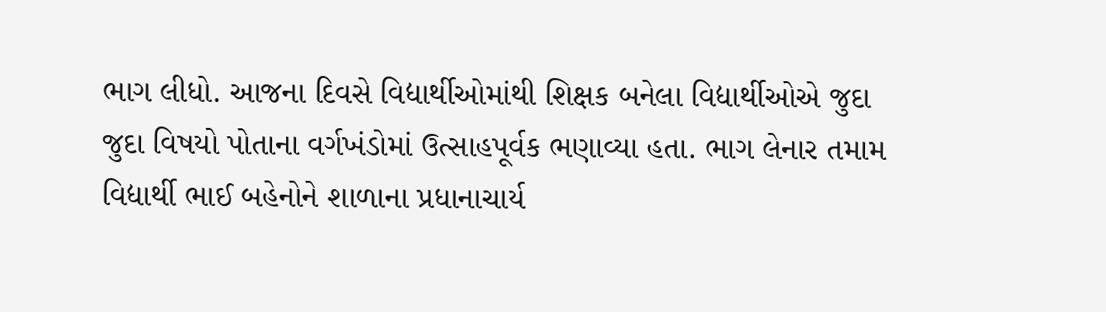ભાગ લીધો. આજના દિવસે વિદ્યાર્થીઓમાંથી શિક્ષક બનેલા વિદ્યાર્થીઓએ જુદા જુદા વિષયો પોતાના વર્ગખંડોમાં ઉત્સાહપૂર્વક ભણાવ્યા હતા. ભાગ લેનાર તમામ વિદ્યાર્થી ભાઈ બહેનોને શાળાના પ્રધાનાચાર્ય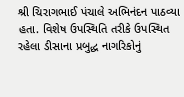શ્રી ચિરાગભાઈ પંચાલે અભિનંદન પાઠવ્યા હતા. વિશેષ ઉપસ્થિતિ તરીકે ઉપસ્થિત રહેલા ડીસાના પ્રબુદ્ધ નાગરિકોનું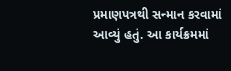પ્રમાણપત્રથી સન્માન કરવામાં આવ્યું હતું. આ કાર્યક્રમમાં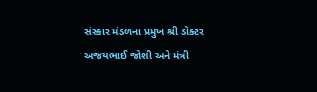સંસ્કાર મંડળના પ્રમુખ શ્રી ડોક્ટર અજયભાઈ જોશી અને મંત્રી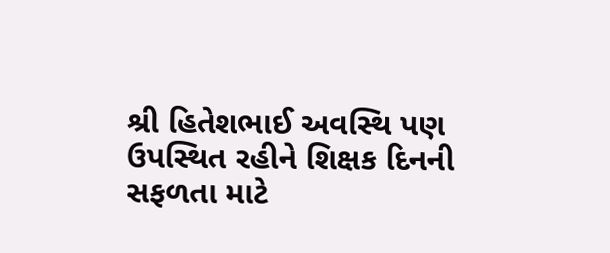શ્રી હિતેશભાઈ અવસ્થિ પણ ઉપસ્થિત રહીને શિક્ષક દિનની સફળતા માટે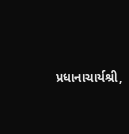પ્રધાનાચાર્યશ્રી,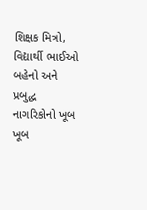શિક્ષક મિત્રો, વિદ્યાર્થી ભાઈઓ બહેનો અને પ્રબુદ્ધ નાગરિકોનો ખૂબ ખૂબ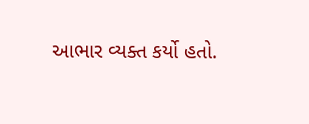આભાર વ્યક્ત કર્યો હતો.